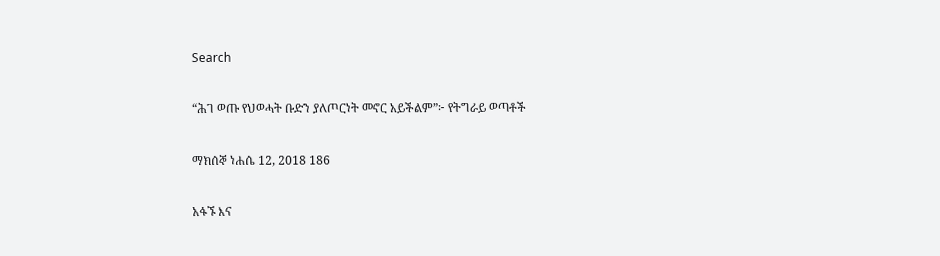Search

“ሕገ ወጡ የህወሓት ቡድን ያለጦርነት መኖር አይችልም”፦ የትግራይ ወጣቶች

ማክሰኞ ነሐሴ 12, 2018 186

አፋኙ እና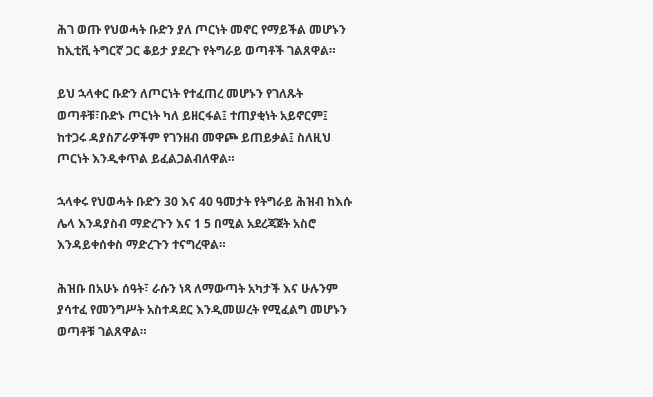ሕገ ወጡ የህወሓት ቡድን ያለ ጦርነት መኖር የማይችል መሆኑን ከኢቲቪ ትግርኛ ጋር ቆይታ ያደረጉ የትግራይ ወጣቶች ገልጸዋል።

ይህ ኋላቀር ቡድን ለጦርነት የተፈጠረ መሆኑን የገለጹት ወጣቶቹ፣ቡድኑ ጦርነት ካለ ይዘርፋል፤ ተጠያቂነት አይኖርም፤ ከተጋሩ ዳያስፖራዎችም የገንዘብ መዋጮ ይጠይቃል፤ ስለዚህ ጦርነት እንዲቀጥል ይፈልጋልብለዋል።

ኋላቀሩ የህወሓት ቡድን 30 እና 40 ዓመታት የትግራይ ሕዝብ ከእሱ ሌላ እንዳያስብ ማድረጉን እና 1 5 በሚል አደረጃጀት አስሮ እንዳይቀሰቀስ ማድረጉን ተናግረዋል።

ሕዝቡ በአሁኑ ሰዓት፣ ራሱን ነጻ ለማውጣት አካታች እና ሁሉንም ያሳተፈ የመንግሥት አስተዳደር እንዲመሠረት የሚፈልግ መሆኑን ወጣቶቹ ገልጸዋል።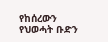የከሰረውን የህወሓት ቡድን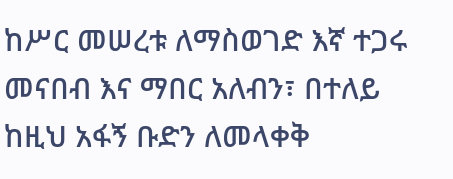ከሥር መሠረቱ ለማስወገድ እኛ ተጋሩ መናበብ እና ማበር አለብን፣ በተለይ ከዚህ አፋኝ ቡድን ለመላቀቅ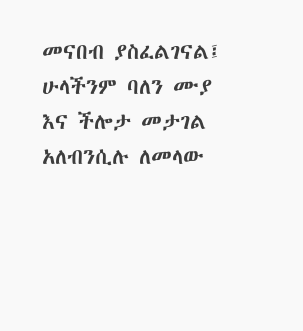መናበብ ያስፈልገናል፤ ሁላችንም ባለን ሙያ እና ችሎታ መታገል አለብንሲሉ ለመላው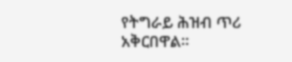የትግራይ ሕዝብ ጥሪ አቅርበዋል።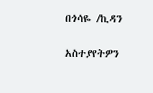በጎሳዬ /ኪዳን

አስተያየትዎን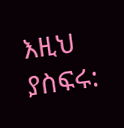እዚህ ያስፍሩ: